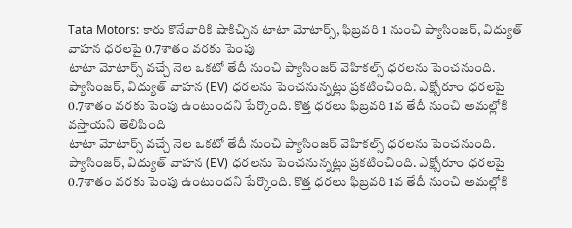Tata Motors: కారు కొనేవారికి షాకిచ్చిన టాటా మోటార్స్, ఫిబ్రవరి 1 నుంచి ప్యాసింజర్, విద్యుత్ వాహన ధరలపై 0.7శాతం వరకు పెంపు
టాటా మోటార్స్ వచ్చే నెల ఒకటో తేదీ నుంచి ప్యాసింజర్ వెహికల్స్ ధరలను పెంచనుంది. ప్యాసింజర్, విద్యుత్ వాహన (EV) ధరలను పెంచనున్నట్లు ప్రకటించింది. ఎక్స్షోరూం ధరలపై 0.7శాతం వరకు పెంపు ఉంటుందని పేర్కొంది. కొత్త ధరలు ఫిబ్రవరి 1వ తేదీ నుంచి అమల్లోకి వస్తాయని తెలిపింది
టాటా మోటార్స్ వచ్చే నెల ఒకటో తేదీ నుంచి ప్యాసింజర్ వెహికల్స్ ధరలను పెంచనుంది. ప్యాసింజర్, విద్యుత్ వాహన (EV) ధరలను పెంచనున్నట్లు ప్రకటించింది. ఎక్స్షోరూం ధరలపై 0.7శాతం వరకు పెంపు ఉంటుందని పేర్కొంది. కొత్త ధరలు ఫిబ్రవరి 1వ తేదీ నుంచి అమల్లోకి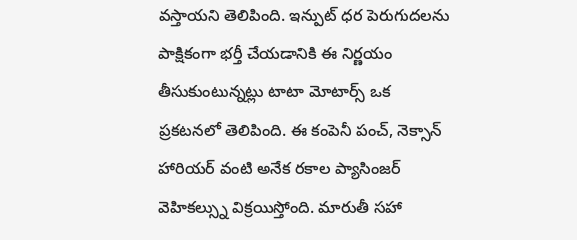వస్తాయని తెలిపింది. ఇన్పుట్ ధర పెరుగుదలను పాక్షికంగా భర్తీ చేయడానికి ఈ నిర్ణయం తీసుకుంటున్నట్లు టాటా మోటార్స్ ఒక ప్రకటనలో తెలిపింది. ఈ కంపెనీ పంచ్, నెక్సాన్ హారియర్ వంటి అనేక రకాల ప్యాసింజర్ వెహికల్స్ను విక్రయిస్తోంది. మారుతీ సహా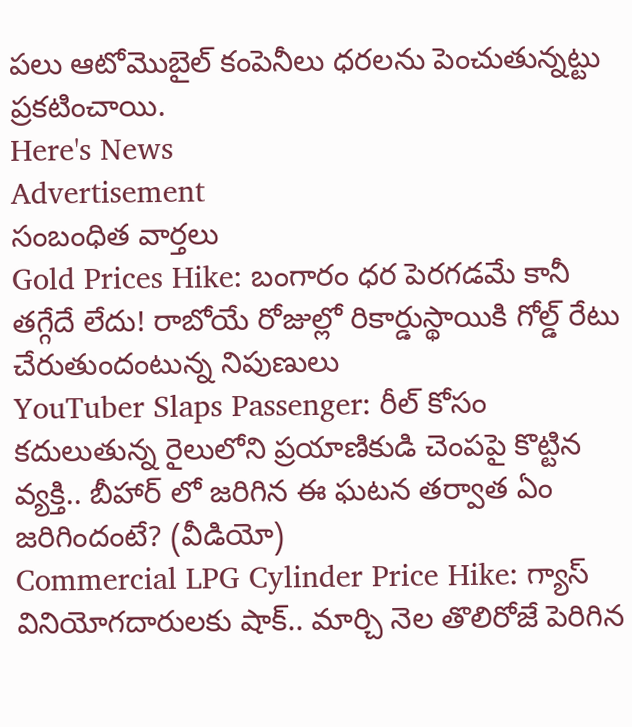పలు ఆటోమొబైల్ కంపెనీలు ధరలను పెంచుతున్నట్టు ప్రకటించాయి.
Here's News
Advertisement
సంబంధిత వార్తలు
Gold Prices Hike: బంగారం ధర పెరగడమే కానీ తగ్గేదే లేదు! రాబోయే రోజుల్లో రికార్డుస్థాయికి గోల్డ్ రేటు చేరుతుందంటున్న నిపుణులు
YouTuber Slaps Passenger: రీల్ కోసం కదులుతున్న రైలులోని ప్రయాణికుడి చెంపపై కొట్టిన వ్యక్తి.. బీహార్ లో జరిగిన ఈ ఘటన తర్వాత ఏం జరిగిందంటే? (వీడియో)
Commercial LPG Cylinder Price Hike: గ్యాస్ వినియోగదారులకు షాక్.. మార్చి నెల తొలిరోజే పెరిగిన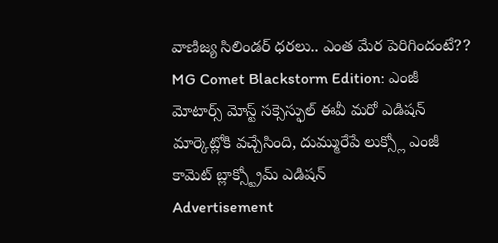వాణిజ్య సిలిండర్ ధరలు.. ఎంత మేర పెరిగిందంటే??
MG Comet Blackstorm Edition: ఎంజీ మోటార్స్ మోస్ట్ సక్సెస్ఫుల్ ఈవీ మరో ఎడిషన్ మార్కెట్లోకి వచ్చేసింది, దుమ్మురేపే లుక్స్లో ఎంజీ కామెట్ బ్లాక్స్ట్రోమ్ ఎడిషన్
Advertisement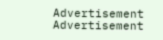Advertisement
Advertisement